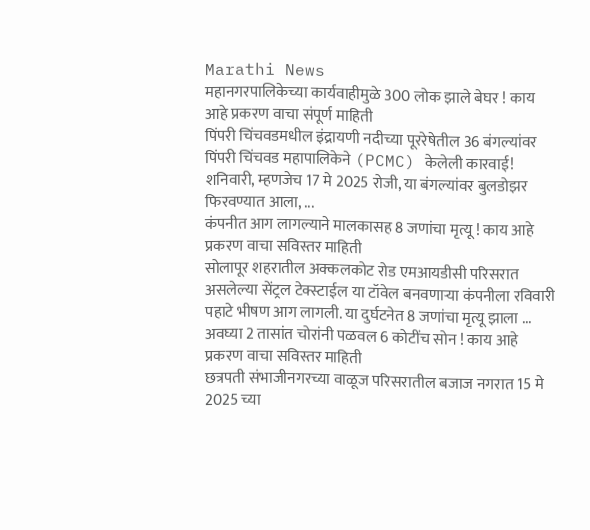Marathi News
महानगरपालिकेच्या कार्यवाहीमुळे 300 लोक झाले बेघर ! काय आहे प्रकरण वाचा संपूर्ण माहिती
पिंपरी चिंचवडमधील इंद्रायणी नदीच्या पूररेषेतील 36 बंगल्यांवर पिंपरी चिंचवड महापालिकेने (PCMC) केलेली कारवाई! शनिवारी, म्हणजेच 17 मे 2025 रोजी, या बंगल्यांवर बुलडोझर फिरवण्यात आला, ...
कंपनीत आग लागल्याने मालकासह 8 जणांचा मृत्यू ! काय आहे प्रकरण वाचा सविस्तर माहिती
सोलापूर शहरातील अक्कलकोट रोड एमआयडीसी परिसरात असलेल्या सेंट्रल टेक्स्टाईल या टॉवेल बनवणाऱ्या कंपनीला रविवारी पहाटे भीषण आग लागली. या दुर्घटनेत 8 जणांचा मृत्यू झाला ...
अवघ्या 2 तासांत चोरांनी पळवल 6 कोटींच सोन ! काय आहे प्रकरण वाचा सविस्तर माहिती
छत्रपती संभाजीनगरच्या वाळूज परिसरातील बजाज नगरात 15 मे 2025 च्या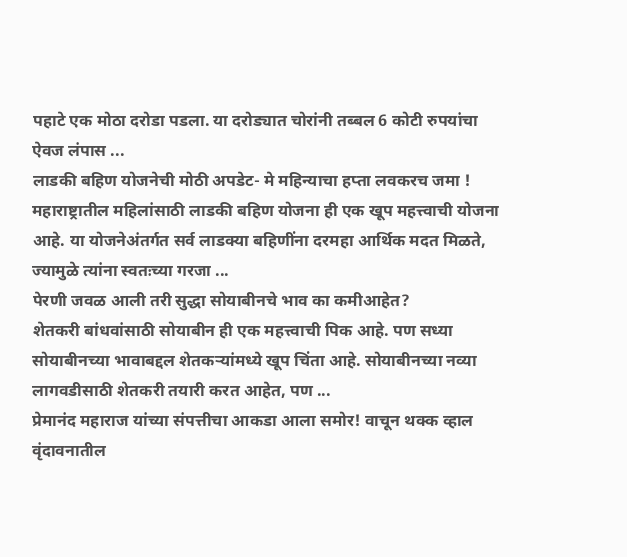पहाटे एक मोठा दरोडा पडला. या दरोड्यात चोरांनी तब्बल 6 कोटी रुपयांचा ऐवज लंपास ...
लाडकी बहिण योजनेची मोठी अपडेट- मे महिन्याचा हप्ता लवकरच जमा !
महाराष्ट्रातील महिलांसाठी लाडकी बहिण योजना ही एक खूप महत्त्वाची योजना आहे. या योजनेअंतर्गत सर्व लाडक्या बहिणींना दरमहा आर्थिक मदत मिळते, ज्यामुळे त्यांना स्वतःच्या गरजा ...
पेरणी जवळ आली तरी सुद्धा सोयाबीनचे भाव का कमीआहेत?
शेतकरी बांधवांसाठी सोयाबीन ही एक महत्त्वाची पिक आहे. पण सध्या सोयाबीनच्या भावाबद्दल शेतकऱ्यांमध्ये खूप चिंता आहे. सोयाबीनच्या नव्या लागवडीसाठी शेतकरी तयारी करत आहेत, पण ...
प्रेमानंद महाराज यांच्या संपत्तीचा आकडा आला समोर! वाचून थक्क व्हाल
वृंदावनातील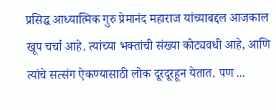प्रसिद्ध आध्यात्मिक गुरु प्रेमानंद महाराज यांच्याबद्दल आजकाल खूप चर्चा आहे. त्यांच्या भक्तांची संख्या कोट्यवधी आहे, आणि त्यांचे सत्संग ऐकण्यासाठी लोक दूरदूरहून येतात. पण ...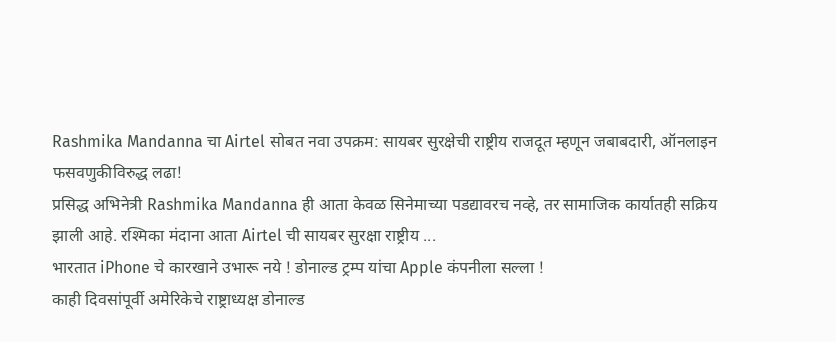Rashmika Mandanna चा Airtel सोबत नवा उपक्रम: सायबर सुरक्षेची राष्ट्रीय राजदूत म्हणून जबाबदारी, ऑनलाइन फसवणुकीविरुद्ध लढा!
प्रसिद्ध अभिनेत्री Rashmika Mandanna ही आता केवळ सिनेमाच्या पडद्यावरच नव्हे, तर सामाजिक कार्यातही सक्रिय झाली आहे. रश्मिका मंदाना आता Airtel ची सायबर सुरक्षा राष्ट्रीय ...
भारतात iPhone चे कारखाने उभारू नये ! डोनाल्ड ट्रम्प यांचा Apple कंपनीला सल्ला !
काही दिवसांपूर्वी अमेरिकेचे राष्ट्राध्यक्ष डोनाल्ड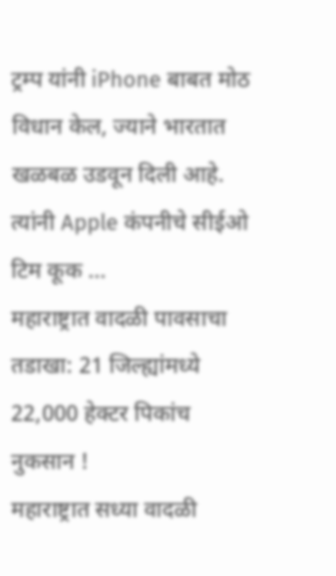ट्रम्प यांनी iPhone बाबत मोठ विधान केल, ज्याने भारतात खळबळ उडवून दिली आहे. त्यांनी Apple कंपनीचे सीईओ टिम कूक ...
महाराष्ट्रात वादळी पावसाचा तडाखा: 21 जिल्ह्यांमध्ये 22,000 हेक्टर पिकांच नुकसान !
महाराष्ट्रात सध्या वादळी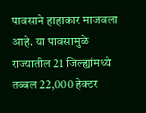पावसाने हाहाकार माजवला आहे. या पावसामुळे राज्यातील 21 जिल्ह्यांमध्ये तब्बल 22,000 हेक्टर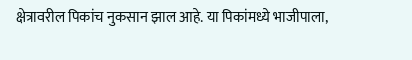क्षेत्रावरील पिकांच नुकसान झाल आहे. या पिकांमध्ये भाजीपाला,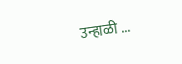उन्हाळी ...